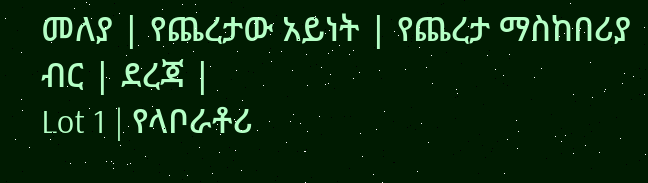መለያ | የጨረታው አይነት | የጨረታ ማስከበሪያ ብር | ደረጃ |
Lot 1 | የላቦራቶሪ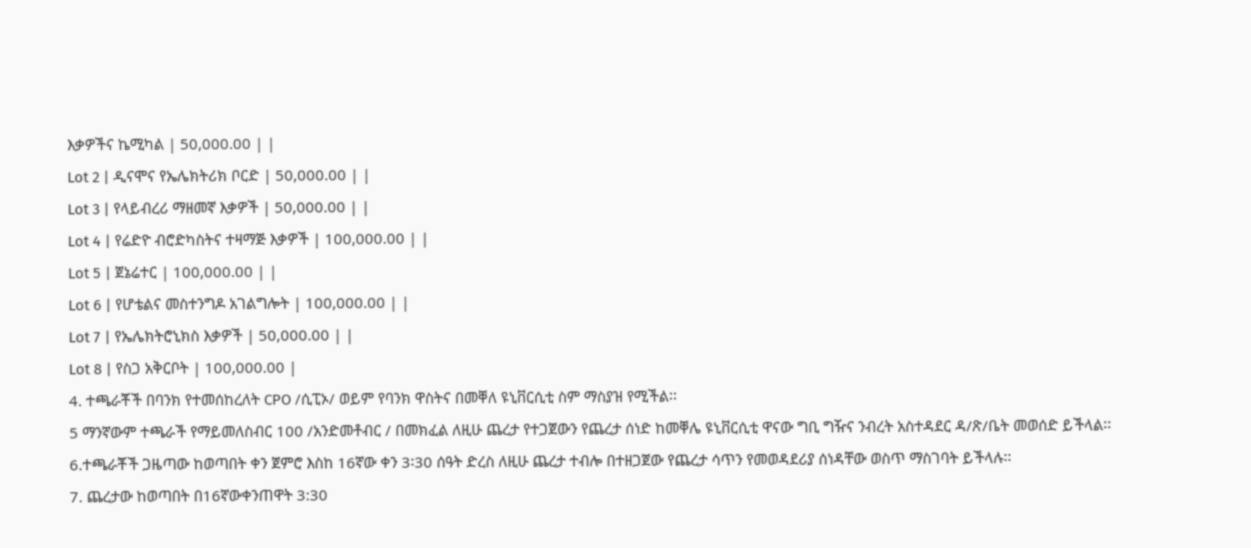እቃዎችና ኬሚካል | 50,000.00 | |
Lot 2 | ዲናሞና የኤሌክትሪክ ቦርድ | 50,000.00 | |
Lot 3 | የላይብረሪ ማዘመኛ እቃዎች | 50,000.00 | |
Lot 4 | የሬድዮ ብሮድካስትና ተዛማጅ እቃዎች | 100,000.00 | |
Lot 5 | ጀኔሬተር | 100,000.00 | |
Lot 6 | የሆቴልና መስተንግዶ አገልግሎት | 100,000.00 | |
Lot 7 | የኤሌክትሮኒክስ እቃዎች | 50,000.00 | |
Lot 8 | የስጋ አቅርቦት | 100,000.00 |
4. ተጫራቾች በባንክ የተመሰከረለት CPO /ሲፒኦ/ ወይም የባንክ ዋስትና በመቐለ ዩኒቨርሲቲ ስም ማስያዝ የሚችል፡፡
5 ማንኛውም ተጫራች የማይመለስብር 100 /አንድመቶብር / በመክፈል ለዚሁ ጨረታ የተጋጀውን የጨረታ ሰነድ ከመቐሌ ዩኒቨርሲቲ ዋናው ግቢ ግዥና ንብረት አስተዳደር ዳ/ጽ/ቤት መወሰድ ይችላል፡፡
6.ተጫራቾች ጋዜጣው ከወጣበት ቀን ጀምሮ እስከ 16ኛው ቀን 3፡30 ሰዓት ድረስ ለዚሁ ጨረታ ተብሎ በተዘጋጀው የጨረታ ሳጥን የመወዳደሪያ ሰነዳቸው ወስጥ ማስገባት ይችላሉ፡፡
7. ጨረታው ከወጣበት በ16ኛውቀንጠዋት 3:30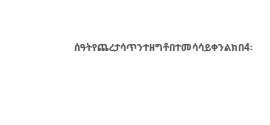ሰዓትየጨረታሳጥንተዘግቶበተመሳሳይቀንልክበ4፡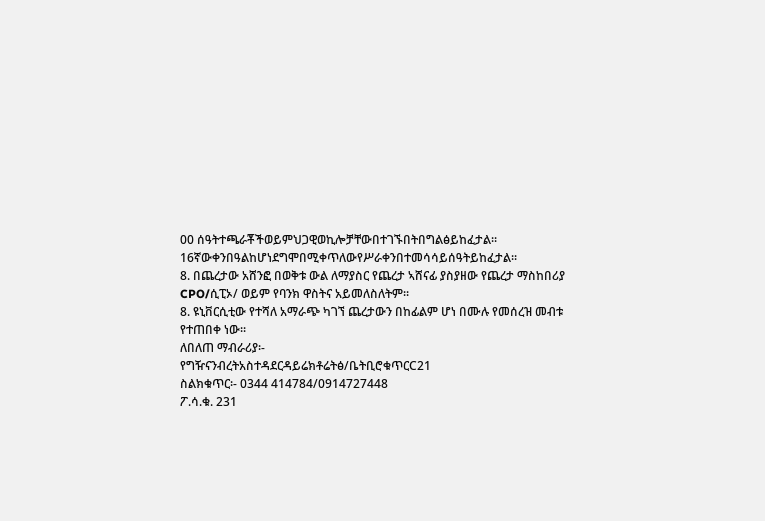00 ሰዓትተጫራቾችወይምህጋዊወኪሎቻቸውበተገኙበትበግልፅይከፈታል፡፡ 16ኛውቀንበዓልከሆነደግሞበሚቀጥለውየሥራቀንበተመሳሳይሰዓትይከፈታል፡፡
8. በጨረታው አሸንፎ በወቅቱ ውል ለማያስር የጨረታ ኣሸናፊ ያስያዘው የጨረታ ማስከበሪያ CPO/ሲፒኦ/ ወይም የባንክ ዋስትና አይመለስለትም፡፡
8. ዩኒቨርሲቲው የተሻለ አማራጭ ካገኘ ጨረታውን በከፊልም ሆነ በሙሉ የመሰረዝ መብቱ የተጠበቀ ነው፡፡
ለበለጠ ማብራሪያ፡-
የግዥናንብረትአስተዳደርዳይሬክቶሬትፅ/ቤትቢሮቁጥርC21
ስልክቁጥር፡- 0344 414784/0914727448
ፖ.ሳ.ቁ. 231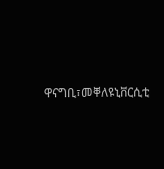ዋናግቢ፣መቐለዩኒቨርሲቲ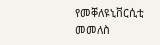የመቐለዩኒቨርሲቲ
መመለስ